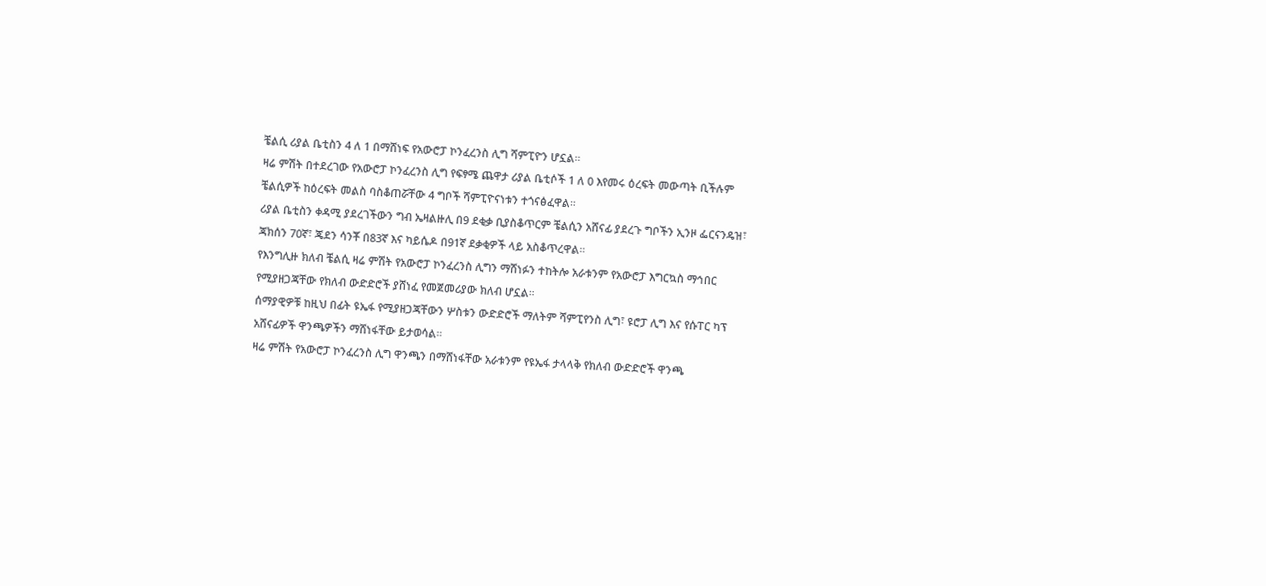ቼልሲ ሪያል ቤቲስን 4 ለ 1 በማሸነፍ የአውሮፓ ኮንፈረንስ ሊግ ሻምፒዮን ሆኗል።
ዛሬ ምሽት በተደረገው የአውሮፓ ኮንፈረንስ ሊግ የፍፃሜ ጨዋታ ሪያል ቤቲሶች 1 ለ 0 እየመሩ ዕረፍት መውጣት ቢችሉም ቼልሲዎች ከዕረፍት መልስ ባስቆጠሯቸው 4 ግቦች ሻምፒዮናነቱን ተጎናፅፈዋል።
ሪያል ቤቲስን ቀዳሚ ያደረገችውን ግብ ኤዛልዙሊ በ9 ደቂቃ ቢያስቆጥርም ቼልሲን አሸናፊ ያደረጉ ግቦችን ኢንዞ ፌርናንዴዝ፣ ጃክሰን 70ኛ፣ ጄደን ሳንቾ በ83ኛ እና ካይሴዶ በ91ኛ ደቃቂዎች ላይ አስቆጥረዋል።
የእንግሊዙ ክለብ ቼልሲ ዛሬ ምሽት የአውሮፓ ኮንፈረንስ ሊግን ማሸነፉን ተከትሎ አራቱንም የአውሮፓ እግርኳስ ማኅበር የሚያዘጋጃቸው የክለብ ውድድሮች ያሸነፈ የመጀመሪያው ክለብ ሆኗል።
ሰማያዊዎቹ ከዚህ በፊት ዩኤፋ የሚያዘጋጃቸውን ሦስቱን ውድድሮች ማለትም ሻምፒየንስ ሊግ፣ ዩሮፓ ሊግ እና የሱፐር ካፕ አሸናፊዎች ዋንጫዎችን ማሸነፋቸው ይታወሳል።
ዛሬ ምሽት የአውሮፓ ኮንፈረንስ ሊግ ዋንጫን በማሸነፋቸው አራቱንም የዩኤፋ ታላላቅ የክለብ ውድድሮች ዋንጫ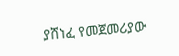ያሸነፈ የመጀመሪያው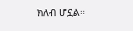ክለብ ሆኗል።